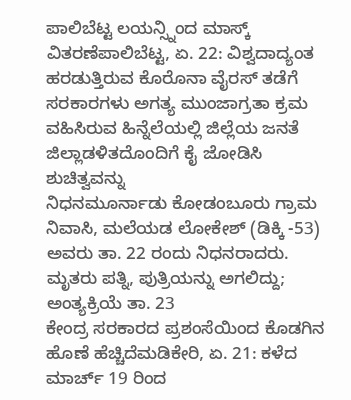ಪಾಲಿಬೆಟ್ಟ ಲಯನ್ಸ್ನಿಂದ ಮಾಸ್ಕ್ ವಿತರಣೆಪಾಲಿಬೆಟ್ಟ, ಏ. 22: ವಿಶ್ವದಾದ್ಯಂತ ಹರಡುತ್ತಿರುವ ಕೊರೊನಾ ವೈರಸ್ ತಡೆಗೆ ಸರಕಾರಗಳು ಅಗತ್ಯ ಮುಂಜಾಗ್ರತಾ ಕ್ರಮ ವಹಿಸಿರುವ ಹಿನ್ನೆಲೆಯಲ್ಲಿ ಜಿಲ್ಲೆಯ ಜನತೆ ಜಿಲ್ಲಾಡಳಿತದೊಂದಿಗೆ ಕೈ ಜೋಡಿಸಿ ಶುಚಿತ್ವವನ್ನು
ನಿಧನಮೂರ್ನಾಡು ಕೋಡಂಬೂರು ಗ್ರಾಮ ನಿವಾಸಿ, ಮಲೆಯಡ ಲೋಕೇಶ್ (ಡಿಕ್ಕಿ -53) ಅವರು ತಾ. 22 ರಂದು ನಿಧನರಾದರು. ಮೃತರು ಪತ್ನಿ, ಪುತ್ರಿಯನ್ನು ಅಗಲಿದ್ದು; ಅಂತ್ಯಕ್ರಿಯೆ ತಾ. 23
ಕೇಂದ್ರ ಸರಕಾರದ ಪ್ರಶಂಸೆಯಿಂದ ಕೊಡಗಿನ ಹೊಣೆ ಹೆಚ್ಚಿದೆಮಡಿಕೇರಿ, ಏ. 21: ಕಳೆದ ಮಾರ್ಚ್ 19 ರಿಂದ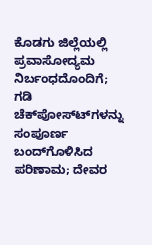ಕೊಡಗು ಜಿಲ್ಲೆಯಲ್ಲಿ ಪ್ರವಾಸೋದ್ಯಮ ನಿರ್ಬಂಧದೊಂದಿಗೆ; ಗಡಿ ಚೆಕ್‍ಪೋಸ್ಟ್‍ಗಳನ್ನು ಸಂಪೂರ್ಣ ಬಂದ್‍ಗೊಳಿಸಿದ ಪರಿಣಾಮ; ದೇವರ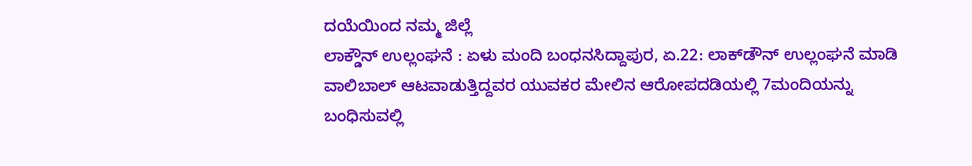ದಯೆಯಿಂದ ನಮ್ಮ ಜಿಲ್ಲೆ
ಲಾಕ್ಡೌನ್ ಉಲ್ಲಂಘನೆ : ಏಳು ಮಂದಿ ಬಂಧನಸಿದ್ದಾಪುರ, ಏ.22: ಲಾಕ್‍ಡೌನ್ ಉಲ್ಲಂಘನೆ ಮಾಡಿ ವಾಲಿಬಾಲ್ ಆಟವಾಡುತ್ತಿದ್ದವರ ಯುವಕರ ಮೇಲಿನ ಆರೋಪದಡಿಯಲ್ಲಿ 7ಮಂದಿಯನ್ನು ಬಂಧಿಸುವಲ್ಲಿ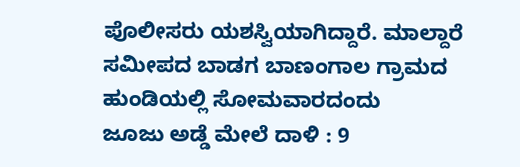ಪೊಲೀಸರು ಯಶಸ್ವಿಯಾಗಿದ್ದಾರೆ. ಮಾಲ್ದಾರೆ ಸಮೀಪದ ಬಾಡಗ ಬಾಣಂಗಾಲ ಗ್ರಾಮದ ಹುಂಡಿಯಲ್ಲಿ ಸೋಮವಾರದಂದು
ಜೂಜು ಅಡ್ಡೆ ಮೇಲೆ ದಾಳಿ : 9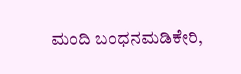ಮಂದಿ ಬಂಧನಮಡಿಕೇರಿ,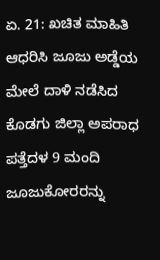ಏ. 21: ಖಚಿತ ಮಾಹಿತಿ ಆಧರಿಸಿ ಜೂಜು ಅಡ್ಡೆಯ ಮೇಲೆ ದಾಳಿ ನಡೆಸಿದ ಕೊಡಗು ಜಿಲ್ಲಾ ಅಪರಾಧ ಪತ್ತೆದಳ 9 ಮಂದಿ ಜೂಜುಕೋರರನ್ನು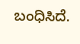ಬಂಧಿಸಿದೆ.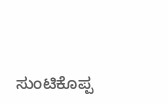ಸುಂಟಿಕೊಪ್ಪ